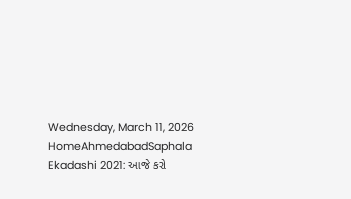Wednesday, March 11, 2026
HomeAhmedabadSaphala Ekadashi 2021: આજે કરો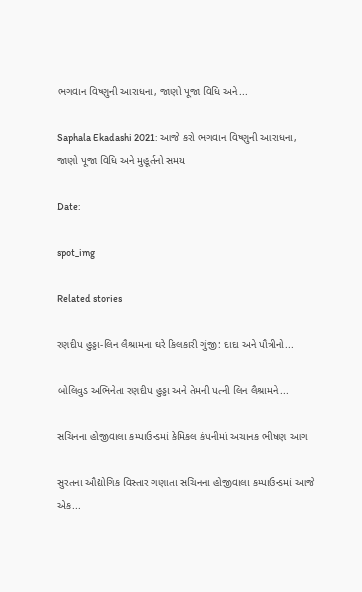ભગવાન વિષ્ણુની આરાધના, જાણો પૂજા વિધિ અને...

Saphala Ekadashi 2021: આજે કરો ભગવાન વિષ્ણુની આરાધના, જાણો પૂજા વિધિ અને મુહૂર્તનો સમય

Date:

spot_img

Related stories

રણદીપ હુડ્ડા-લિન લૈશ્રામના ઘરે કિલકારી ગુંજી: દાદા અને પૌત્રીનો...

બોલિવુડ અભિનેતા રણદીપ હુડ્ડા અને તેમની પત્ની લિન લૈશ્રામને...

સચિનના હોજીવાલા કમ્પાઉન્ડમાં કેમિકલ કંપનીમાં અચાનક ભીષણ આગ

સુરતના ઔદ્યોગિક વિસ્તાર ગણાતા સચિનના હોજીવાલા કમ્પાઉન્ડમાં આજે એક...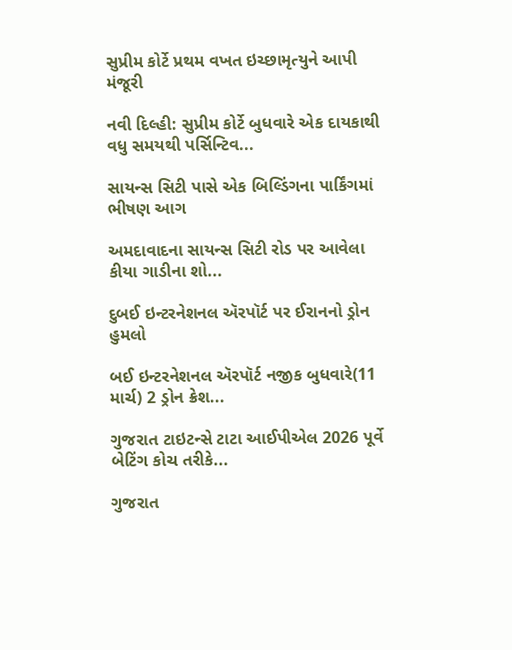સુપ્રીમ કોર્ટે પ્રથમ વખત ઇચ્છામૃત્યુને આપી મંજૂરી

નવી દિલ્હી: સુપ્રીમ કોર્ટે બુધવારે એક દાયકાથી વધુ સમયથી પર્સિન્ટિવ...

સાયન્સ સિટી પાસે એક બિલ્ડિંગના પાર્કિંગમાં ભીષણ આગ

અમદાવાદના સાયન્સ સિટી રોડ પર આવેલા કીયા ગાડીના શો...

દુબઈ ઇન્ટરનેશનલ ઍરપૉર્ટ પર ઈરાનનો ડ્રોન હુમલો

બઈ ઇન્ટરનેશનલ ઍરપૉર્ટ નજીક બુધવારે(11 માર્ચ) 2 ડ્રોન ક્રેશ...

ગુજરાત ટાઇટન્સે ટાટા આઈપીએલ 2026 પૂર્વે બેટિંગ કોચ તરીકે...

ગુજરાત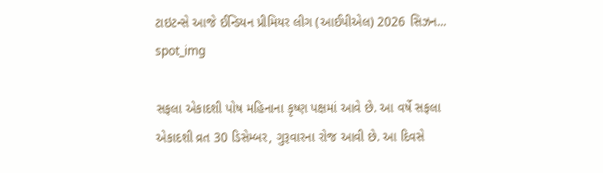ટાઇટન્સે આજે ઈન્ડિયન પ્રીમિયર લીગ (આઈપીએલ) 2026 સિઝન...
spot_img

સફલા એકાદશી પોષ મહિનાના કૃષ્ણ પક્ષમાં આવે છે. આ વર્ષે સફલા એકાદશી વ્રત 30 ડિસેમ્બર, ગુરૂવારના રોજ આવી છે. આ દિવસે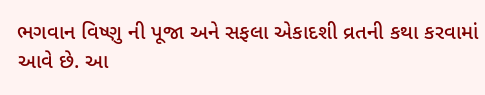ભગવાન વિષ્ણુ ની પૂજા અને સફલા એકાદશી વ્રતની કથા કરવામાં આવે છે. આ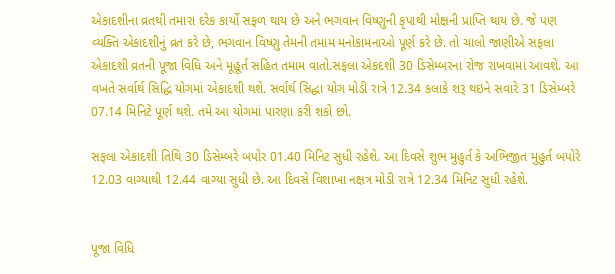એકાદશીના વ્રતથી તમારા દરેક કાર્યો સફળ થાય છે અને ભગવાન વિષ્ણુની કૃપાથી મોક્ષની પ્રાપ્તિ થાય છે. જે પણ વ્યક્તિ એકાદશીનું વ્રત કરે છે, ભગવાન વિષ્ણુ તેમની તમામ મનોકામનાઓ પૂર્ણ કરે છે. તો ચાલો જાણીએ સફલા એકાદશી વ્રતની પૂજા વિધિ અને મૂહૂર્ત સહિત તમામ વાતો.સફલા એકદશી 30 ડિસેમ્બરના રોજ રાખવામાં આવશે. આ વખતે સર્વાર્થ સિદ્ધિ યોગમાં એકાદશી થશે. સર્વાર્થ સિદ્ધા યોગ મોડી રાત્રે 12.34 કલાકે શરૂ થઇને સવારે 31 ડિસેમ્બરે 07.14 મિનિટે પૂર્ણ થશે. તમે આ યોગમાં પારણા કરી શકો છો.

સફલા એકાદશી તિથિ 30 ડિસેમ્બરે બપોર 01.40 મિનિટ સુધી રહેશે. આ દિવસે શુભ મુહુર્ત કે અભિજીત મુહુર્ત બપોરે 12.03 વાગ્યાથી 12.44 વાગ્યા સુધી છે. આ દિવસે વિશાખા નક્ષત્ર મોડી રાત્રે 12.34 મિનિટ સુધી રહેશે.


પૂજા વિધિ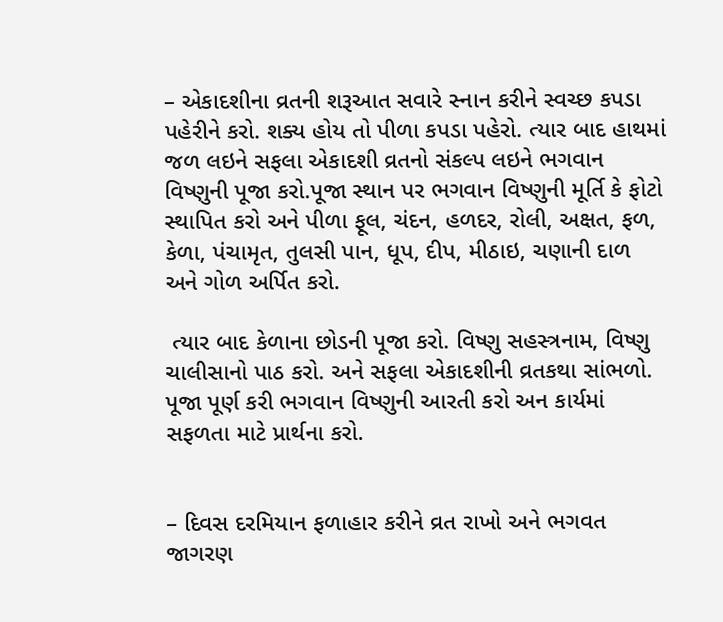– એકાદશીના વ્રતની શરૂઆત સવારે સ્નાન કરીને સ્વચ્છ કપડા પહેરીને કરો. શક્ય હોય તો પીળા કપડા પહેરો. ત્યાર બાદ હાથમાં જળ લઇને સફલા એકાદશી વ્રતનો સંકલ્પ લઇને ભગવાન વિષ્ણુની પૂજા કરો.પૂજા સ્થાન પર ભગવાન વિષ્ણુની મૂર્તિ કે ફોટો સ્થાપિત કરો અને પીળા ફૂલ, ચંદન, હળદર, રોલી, અક્ષત, ફળ, કેળા, પંચામૃત, તુલસી પાન, ધૂપ, દીપ, મીઠાઇ, ચણાની દાળ અને ગોળ અર્પિત કરો.

 ત્યાર બાદ કેળાના છોડની પૂજા કરો. વિષ્ણુ સહસ્ત્રનામ, વિષ્ણુ ચાલીસાનો પાઠ કરો. અને સફલા એકાદશીની વ્રતકથા સાંભળો. પૂજા પૂર્ણ કરી ભગવાન વિષ્ણુની આરતી કરો અન કાર્યમાં સફળતા માટે પ્રાર્થના કરો.


– દિવસ દરમિયાન ફળાહાર કરીને વ્રત રાખો અને ભગવત જાગરણ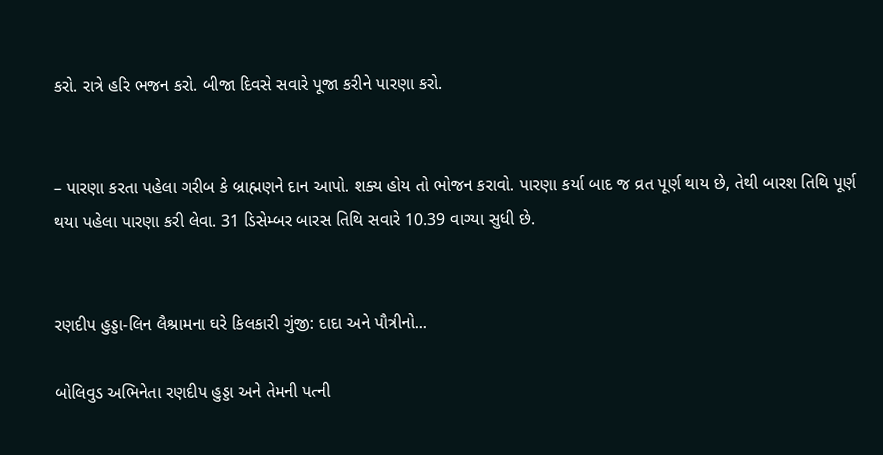કરો. રાત્રે હરિ ભજન કરો. બીજા દિવસે સવારે પૂજા કરીને પારણા કરો.


– પારણા કરતા પહેલા ગરીબ કે બ્રાહ્મણને દાન આપો. શક્ય હોય તો ભોજન કરાવો. પારણા કર્યા બાદ જ વ્રત પૂર્ણ થાય છે, તેથી બારશ તિથિ પૂર્ણ થયા પહેલા પારણા કરી લેવા. 31 ડિસેમ્બર બારસ તિથિ સવારે 10.39 વાગ્યા સુધી છે.


રણદીપ હુડ્ડા-લિન લૈશ્રામના ઘરે કિલકારી ગુંજી: દાદા અને પૌત્રીનો...

બોલિવુડ અભિનેતા રણદીપ હુડ્ડા અને તેમની પત્ની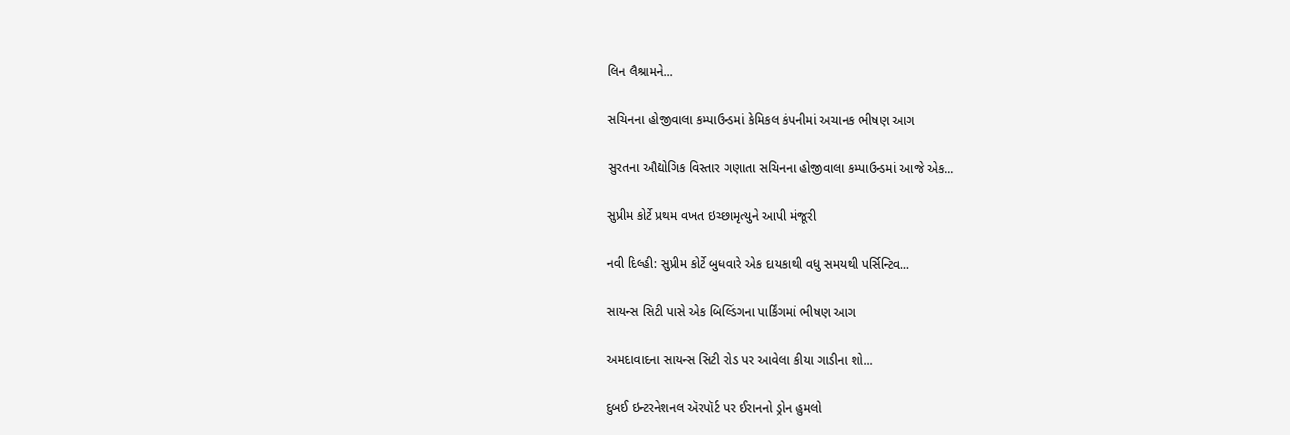લિન લૈશ્રામને...

સચિનના હોજીવાલા કમ્પાઉન્ડમાં કેમિકલ કંપનીમાં અચાનક ભીષણ આગ

સુરતના ઔદ્યોગિક વિસ્તાર ગણાતા સચિનના હોજીવાલા કમ્પાઉન્ડમાં આજે એક...

સુપ્રીમ કોર્ટે પ્રથમ વખત ઇચ્છામૃત્યુને આપી મંજૂરી

નવી દિલ્હી: સુપ્રીમ કોર્ટે બુધવારે એક દાયકાથી વધુ સમયથી પર્સિન્ટિવ...

સાયન્સ સિટી પાસે એક બિલ્ડિંગના પાર્કિંગમાં ભીષણ આગ

અમદાવાદના સાયન્સ સિટી રોડ પર આવેલા કીયા ગાડીના શો...

દુબઈ ઇન્ટરનેશનલ ઍરપૉર્ટ પર ઈરાનનો ડ્રોન હુમલો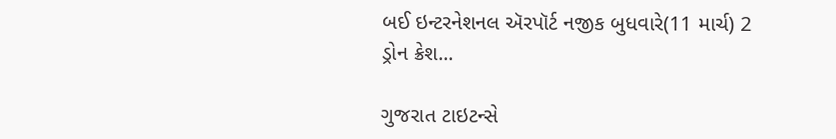બઈ ઇન્ટરનેશનલ ઍરપૉર્ટ નજીક બુધવારે(11 માર્ચ) 2 ડ્રોન ક્રેશ...

ગુજરાત ટાઇટન્સે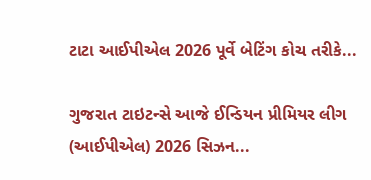ટાટા આઈપીએલ 2026 પૂર્વે બેટિંગ કોચ તરીકે...

ગુજરાત ટાઇટન્સે આજે ઈન્ડિયન પ્રીમિયર લીગ (આઈપીએલ) 2026 સિઝન...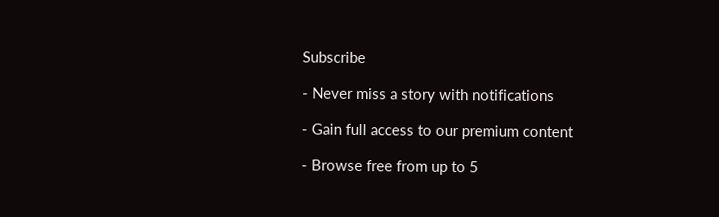Subscribe

- Never miss a story with notifications

- Gain full access to our premium content

- Browse free from up to 5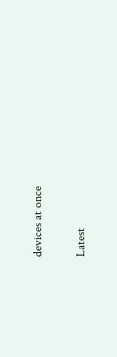devices at once

Latest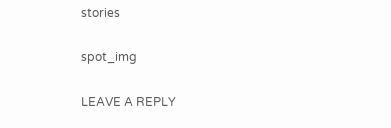stories

spot_img

LEAVE A REPLY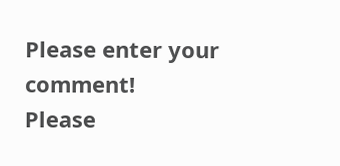Please enter your comment!
Please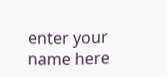enter your name here